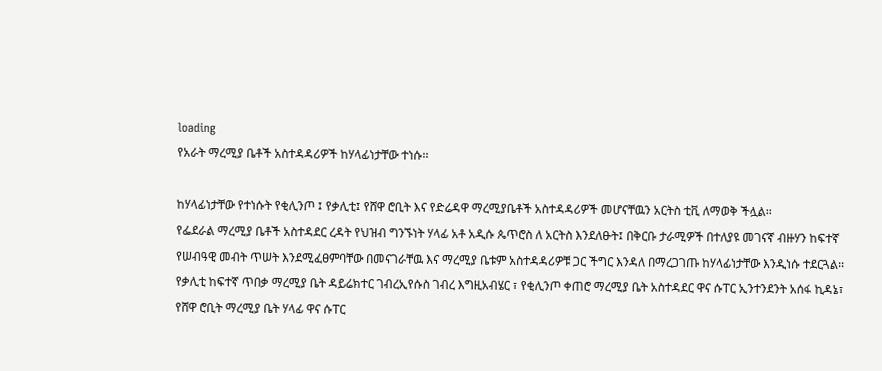loading
የአራት ማረሚያ ቤቶች አስተዳዳሪዎች ከሃላፊነታቸው ተነሱ፡፡

ከሃላፊነታቸው የተነሱት የቂሊንጦ ፤ የቃሊቲ፤ የሸዋ ሮቢት እና የድሬዳዋ ማረሚያቤቶች አስተዳዳሪዎች መሆናቸዉን አርትስ ቲቪ ለማወቅ ችሏል፡፡
የፌደራል ማረሚያ ቤቶች አስተዳደር ረዳት የህዝብ ግንኙነት ሃላፊ አቶ አዲሱ ጴጥሮስ ለ አርትስ እንደለፁት፤ በቅርቡ ታራሚዎች በተለያዩ መገናኛ ብዙሃን ከፍተኛ የሠብዓዊ መብት ጥሠት እንደሚፈፀምባቸው በመናገራቸዉ እና ማረሚያ ቤቱም አስተዳዳሪዎቹ ጋር ችግር እንዳለ በማረጋገጡ ከሃላፊነታቸው እንዲነሱ ተደርጓል፡፡
የቃሊቲ ከፍተኛ ጥበቃ ማረሚያ ቤት ዳይሬክተር ገብረኢየሱስ ገብረ እግዚአብሄር ፣ የቂሊንጦ ቀጠሮ ማረሚያ ቤት አስተዳደር ዋና ሱፐር ኢንተንደንት አሰፋ ኪዳኔ፣ የሸዋ ሮቢት ማረሚያ ቤት ሃላፊ ዋና ሱፐር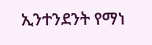ኢንተንደንት የማነ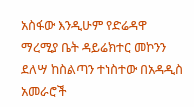አስፋው እንዲሁም የድሬዳዋ ማረሚያ ቤት ዳይሬክተር መኮንን ደለሣ ከስልጣን ተነስተው በአዳዲስ አመራሮች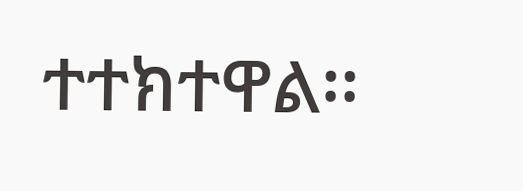ተተክተዋል፡፡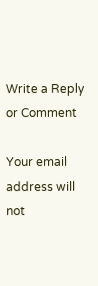Write a Reply or Comment

Your email address will not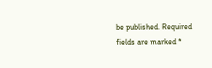be published. Required fields are marked *